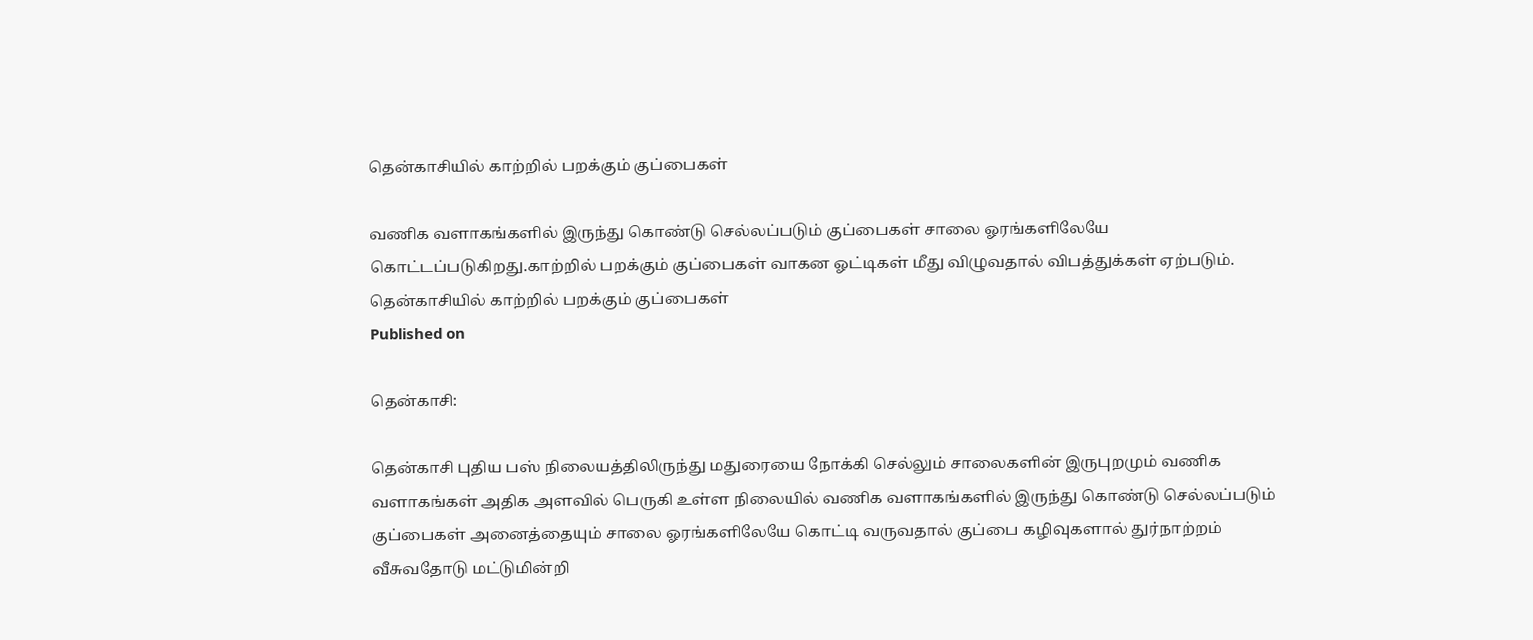தென்காசியில் காற்றில் பறக்கும் குப்பைகள்

வணிக வளாகங்களில் இருந்து கொண்டு செல்லப்படும் குப்பைகள் சாலை ஓரங்களிலேயே கொட்டப்படுகிறது.காற்றில் பறக்கும் குப்பைகள் வாகன ஓட்டிகள் மீது விழுவதால் விபத்துக்கள் ஏற்படும்.
தென்காசியில் காற்றில் பறக்கும் குப்பைகள்
Published on

தென்காசி:

தென்காசி புதிய பஸ் நிலையத்திலிருந்து மதுரையை நோக்கி செல்லும் சாலைகளின் இருபுறமும் வணிக வளாகங்கள் அதிக அளவில் பெருகி உள்ள நிலையில் வணிக வளாகங்களில் இருந்து கொண்டு செல்லப்படும் குப்பைகள் அனைத்தையும் சாலை ஓரங்களிலேயே கொட்டி வருவதால் குப்பை கழிவுகளால் துர்நாற்றம் வீசுவதோடு மட்டுமின்றி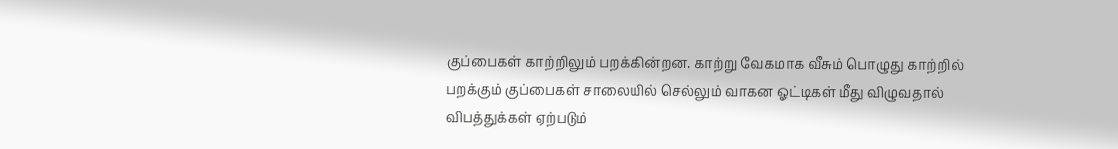குப்பைகள் காற்றிலும் பறக்கின்றன. காற்று வேகமாக வீசும் பொழுது காற்றில் பறக்கும் குப்பைகள் சாலையில் செல்லும் வாகன ஓட்டிகள் மீது விழுவதால் விபத்துக்கள் ஏற்படும்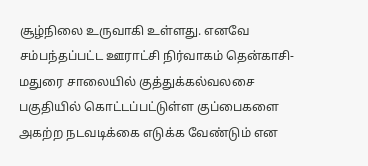சூழ்நிலை உருவாகி உள்ளது. எனவே சம்பந்தப்பட்ட ஊராட்சி நிர்வாகம் தென்காசி-மதுரை சாலையில் குத்துக்கல்வலசை பகுதியில் கொட்டப்பட்டுள்ள குப்பைகளை அகற்ற நடவடிக்கை எடுக்க வேண்டும் என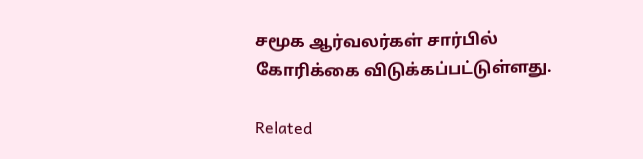சமூக ஆர்வலர்கள் சார்பில் கோரிக்கை விடுக்கப்பட்டுள்ளது.

Related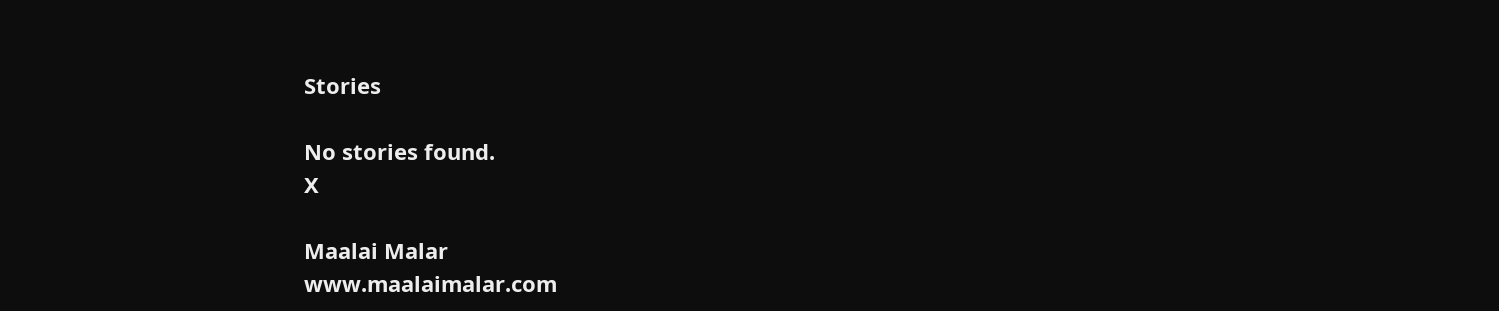Stories

No stories found.
X

Maalai Malar
www.maalaimalar.com